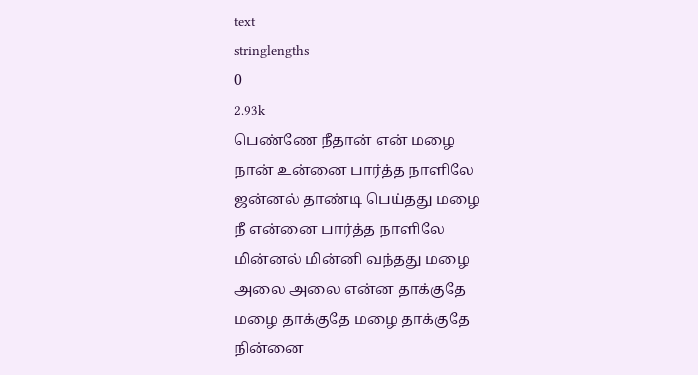text
stringlengths
0
2.93k
பெண்ணே நீதான் என் மழை
நான் உன்னை பார்த்த நாளிலே
ஜன்னல் தாண்டி பெய்தது மழை
நீ என்னை பார்த்த நாளிலே
மின்னல் மின்னி வந்தது மழை
அலை அலை என்ன தாக்குதே
மழை தாக்குதே மழை தாக்குதே
நின்னை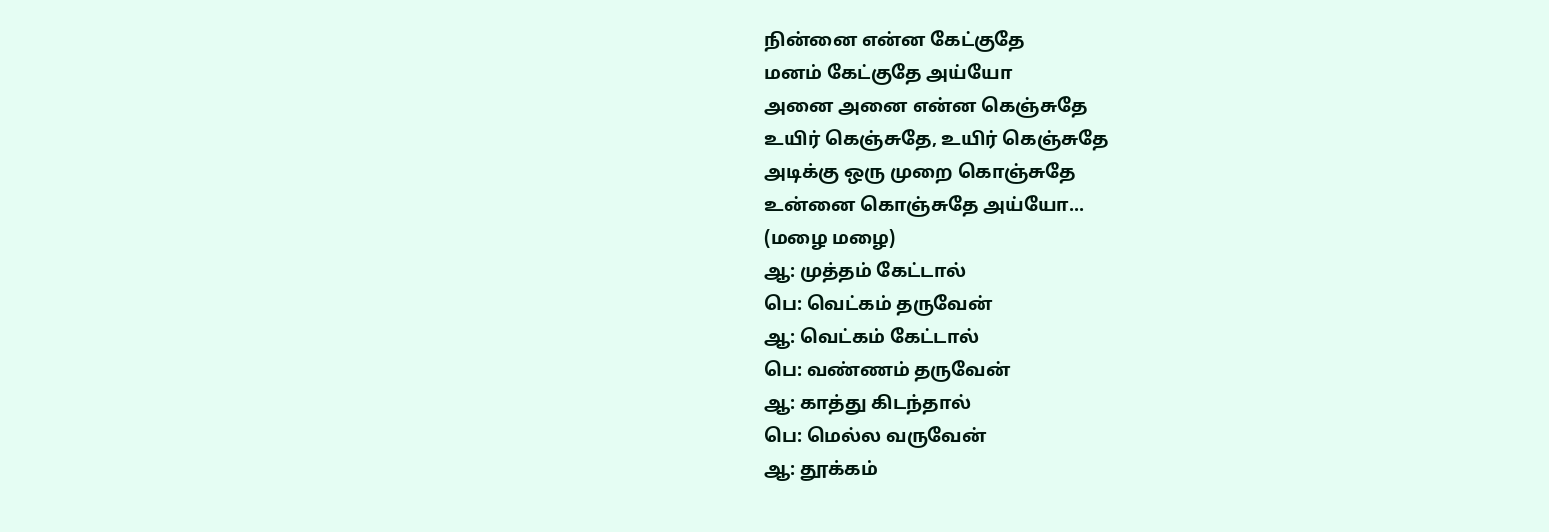நின்னை என்ன கேட்குதே
மனம் கேட்குதே அய்யோ
அனை அனை என்ன கெஞ்சுதே
உயிர் கெஞ்சுதே, உயிர் கெஞ்சுதே
அடிக்கு ஒரு முறை கொஞ்சுதே
உன்னை கொஞ்சுதே அய்யோ...
(மழை மழை)
ஆ: முத்தம் கேட்டால்
பெ: வெட்கம் தருவேன்
ஆ: வெட்கம் கேட்டால்
பெ: வண்ணம் தருவேன்
ஆ: காத்து கிடந்தால்
பெ: மெல்ல வருவேன்
ஆ: தூக்கம்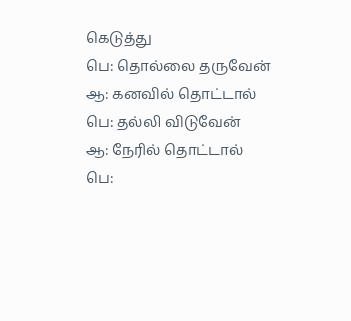கெடுத்து
பெ: தொல்லை தருவேன்
ஆ: கனவில் தொட்டால்
பெ: தல்லி விடுவேன்
ஆ: நேரில் தொட்டால்
பெ: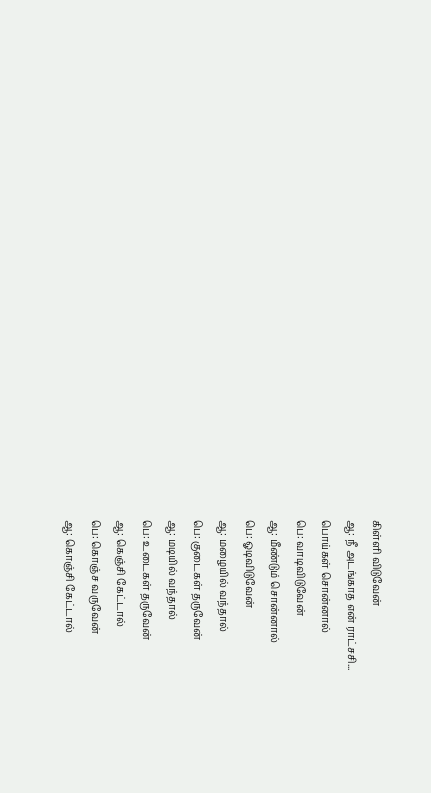கிள்ளி விடுவேன்
ஆ: நீ அடங்காத என் ராட்சசி...
பொய்கள் சொன்னால்
பெ: வாடிவிடுவேன்
ஆ: மீண்டும் சொன்னால்
பெ: ஓடிவிடுவேன்
ஆ: மழையில் வந்தால்
பெ: குடைகள் தருவேன்
ஆ: மடியில் வந்தால்
பெ: உடைகள் தருவேன்
ஆ: கெஞ்சி கேட்டால்
பெ: கொஞ்ச வருவேன்
ஆ: கொஞ்சி கேட்டால்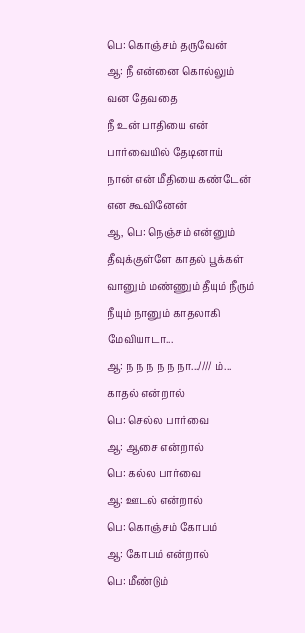பெ: கொஞ்சம் தருவேன்
ஆ: நீ என்னை கொல்லும் வன தேவதை
நீ உன் பாதியை என் பார்வையில் தேடினாய்
நான் என் மீதியை கண்டேன் என கூவினேன்
ஆ, பெ: நெஞ்சம் என்னும் தீவுக்குள்ளே காதல் பூக்கள்
வானும் மண்ணும் தீயும் நீரும்
நீயும் நானும் காதலாகி மேவியாடா...
ஆ: ந ந ந ந ந நா...//// ம்...
காதல் என்றால்
பெ: செல்ல பார்வை
ஆ: ஆசை என்றால்
பெ: கல்ல பார்வை
ஆ: ஊடல் என்றால்
பெ: கொஞ்சம் கோபம்
ஆ: கோபம் என்றால்
பெ: மீண்டும்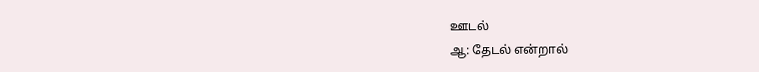ஊடல்
ஆ: தேடல் என்றால்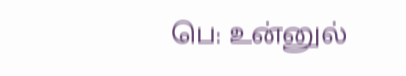பெ: உன்னுல்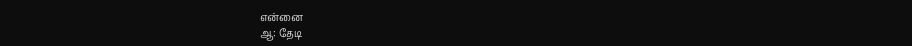என்னை
ஆ: தேடி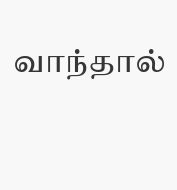வாந்தால்